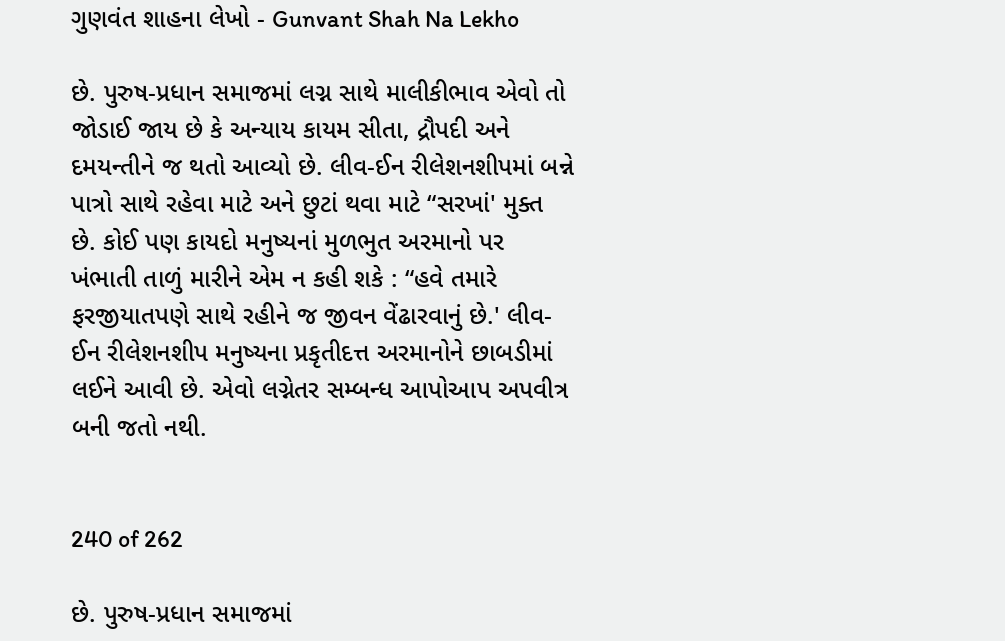ગુણવંત શાહના લેખો - Gunvant Shah Na Lekho

છે. પુરુષ-પ્રધાન સમાજમાં લગ્ન સાથે માલીકીભાવ એવો તો જોડાઈ જાય છે કે અન્યાય કાયમ સીતા, દ્રૌપદી અને દમયન્તીને જ થતો આવ્યો છે. લીવ-ઈન રીલેશનશીપમાં બન્ને પાત્રો સાથે રહેવા માટે અને છુટાં થવા માટે “સરખાં' મુક્ત છે. કોઈ પણ કાયદો મનુષ્યનાં મુળભુત અરમાનો પર ખંભાતી તાળું મારીને એમ ન કહી શકે : “હવે તમારે ફરજીયાતપણે સાથે રહીને જ જીવન વેંઢારવાનું છે.' લીવ-ઈન રીલેશનશીપ મનુષ્યના પ્રકૃતીદત્ત અરમાનોને છાબડીમાં લઈને આવી છે. એવો લગ્નેતર સમ્બન્ધ આપોઆપ અપવીત્ર બની જતો નથી.


240 of 262

છે. પુરુષ-પ્રધાન સમાજમાં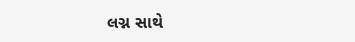લગ્ન સાથે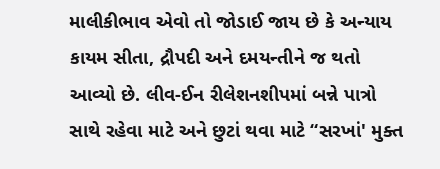માલીકીભાવ એવો તો જોડાઈ જાય છે કે અન્યાય કાયમ સીતા, દ્રૌપદી અને દમયન્તીને જ થતો આવ્યો છે. લીવ-ઈન રીલેશનશીપમાં બન્ને પાત્રો સાથે રહેવા માટે અને છુટાં થવા માટે “સરખાં' મુક્ત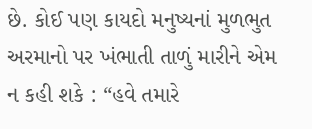છે. કોઈ પણ કાયદો મનુષ્યનાં મુળભુત અરમાનો પર ખંભાતી તાળું મારીને એમ ન કહી શકે : “હવે તમારે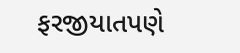ફરજીયાતપણે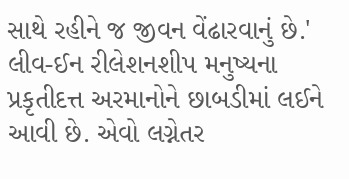સાથે રહીને જ જીવન વેંઢારવાનું છે.' લીવ-ઈન રીલેશનશીપ મનુષ્યના પ્રકૃતીદત્ત અરમાનોને છાબડીમાં લઈને આવી છે. એવો લગ્નેતર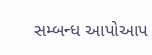સમ્બન્ધ આપોઆપ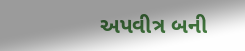અપવીત્ર બની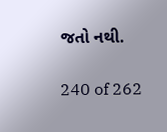જતો નથી.


240 of 262